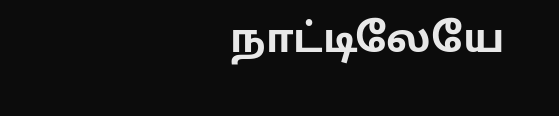நாட்டிலேயே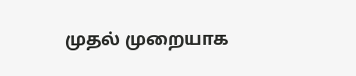முதல் முறையாக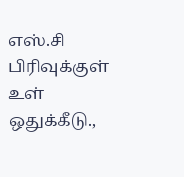எஸ்.சி பிரிவுக்குள் உள் ஒதுக்கீடு.,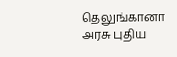தெலுங்கானா அரசு புதிய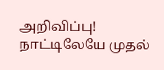அறிவிப்பு!
நாட்டிலேயே முதல்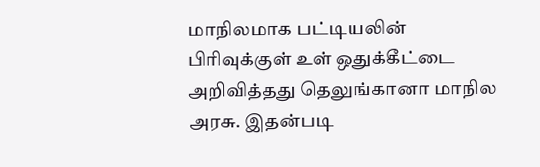மாநிலமாக பட்டியலின் பிரிவுக்குள் உள் ஒதுக்கீட்டை அறிவித்தது தெலுங்கானா மாநில அரசு. இதன்படி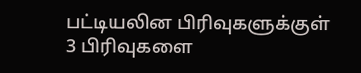பட்டியலின பிரிவுகளுக்குள் 3 பிரிவுகளை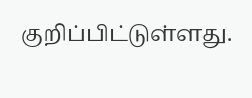குறிப்பிட்டுள்ளது.